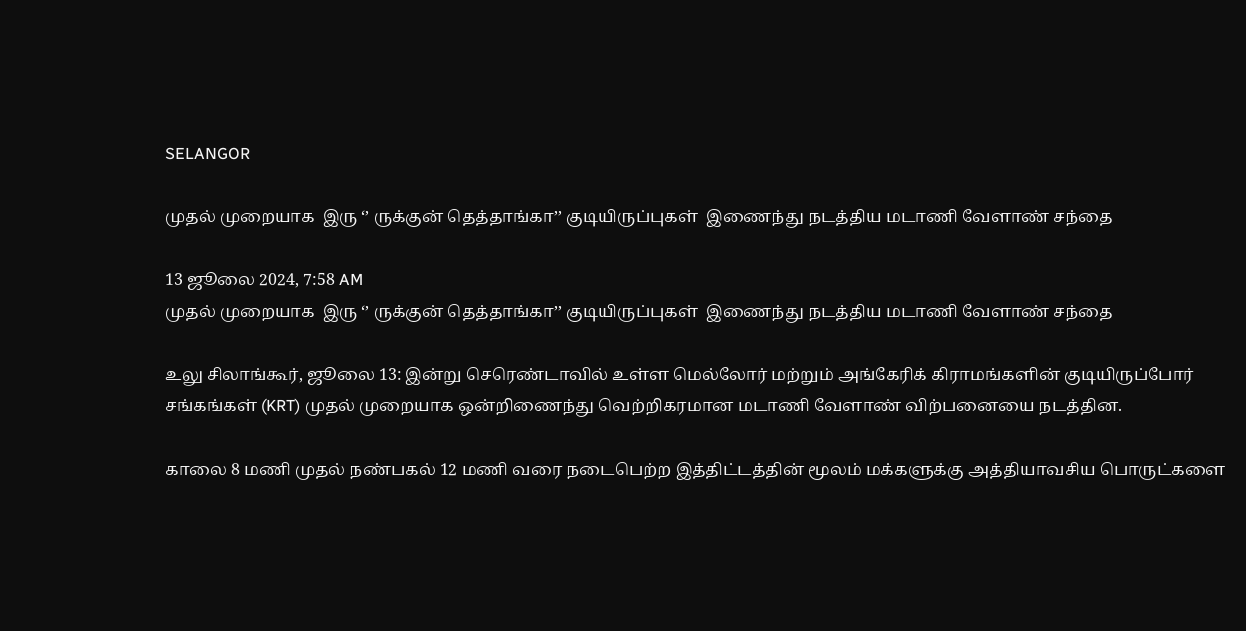SELANGOR

முதல் முறையாக  இரு ‘’ ருக்குன் தெத்தாங்கா’’ குடியிருப்புகள்  இணைந்து நடத்திய மடாணி வேளாண் சந்தை

13 ஜூலை 2024, 7:58 AM
முதல் முறையாக  இரு ‘’ ருக்குன் தெத்தாங்கா’’ குடியிருப்புகள்  இணைந்து நடத்திய மடாணி வேளாண் சந்தை

உலு சிலாங்கூர், ஜூலை 13: இன்று செரெண்டாவில் உள்ள மெல்லோர் மற்றும் அங்கேரிக் கிராமங்களின் குடியிருப்போர் சங்கங்கள் (KRT) முதல் முறையாக ஒன்றிணைந்து வெற்றிகரமான மடாணி வேளாண் விற்பனையை நடத்தின.

காலை 8 மணி முதல் நண்பகல் 12 மணி வரை நடைபெற்ற இத்திட்டத்தின் மூலம் மக்களுக்கு அத்தியாவசிய பொருட்களை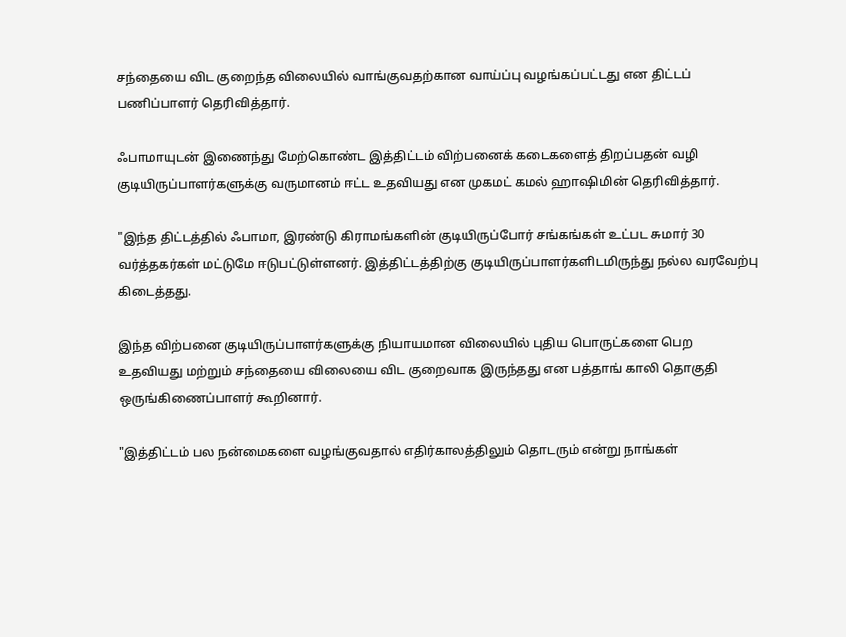சந்தையை விட குறைந்த விலையில் வாங்குவதற்கான வாய்ப்பு வழங்கப்பட்டது என திட்டப் பணிப்பாளர் தெரிவித்தார்.

ஃபாமாயுடன் இணைந்து மேற்கொண்ட இத்திட்டம் விற்பனைக் கடைகளைத் திறப்பதன் வழி குடியிருப்பாளர்களுக்கு வருமானம் ஈட்ட உதவியது என முகமட் கமல் ஹாஷிமின் தெரிவித்தார்.

"இந்த திட்டத்தில் ஃபாமா, இரண்டு கிராமங்களின் குடியிருப்போர் சங்கங்கள் உட்பட சுமார் 30 வர்த்தகர்கள் மட்டுமே ஈடுபட்டுள்ளனர். இத்திட்டத்திற்கு குடியிருப்பாளர்களிடமிருந்து நல்ல வரவேற்பு கிடைத்தது.

இந்த விற்பனை குடியிருப்பாளர்களுக்கு நியாயமான விலையில் புதிய பொருட்களை பெற உதவியது மற்றும் சந்தையை விலையை விட குறைவாக இருந்தது என பத்தாங் காலி தொகுதி ஒருங்கிணைப்பாளர் கூறினார்.

"இத்திட்டம் பல நன்மைகளை வழங்குவதால் எதிர்காலத்திலும் தொடரும் என்று நாங்கள்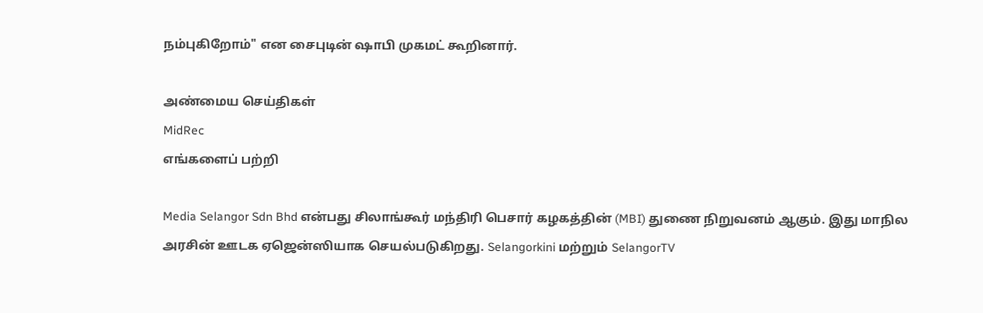நம்புகிறோம்" என சைபுடின் ஷாபி முகமட் கூறினார்.

அண்மைய செய்திகள்
MidRec
எங்களைப் பற்றி

Media Selangor Sdn Bhd என்பது சிலாங்கூர் மந்திரி பெசார் கழகத்தின் (MBI) துணை நிறுவனம் ஆகும். இது மாநில அரசின் ஊடக ஏஜென்ஸியாக செயல்படுகிறது. Selangorkini மற்றும் SelangorTV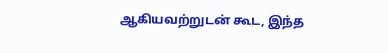ஆகியவற்றுடன் கூட, இந்த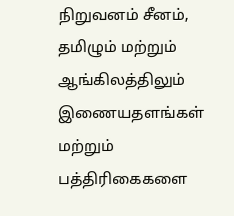நிறுவனம் சீனம், தமிழும் மற்றும் ஆங்கிலத்திலும் இணையதளங்கள் மற்றும் பத்திரிகைகளை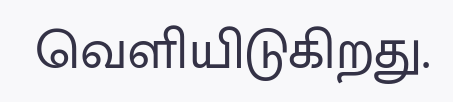வெளியிடுகிறது.